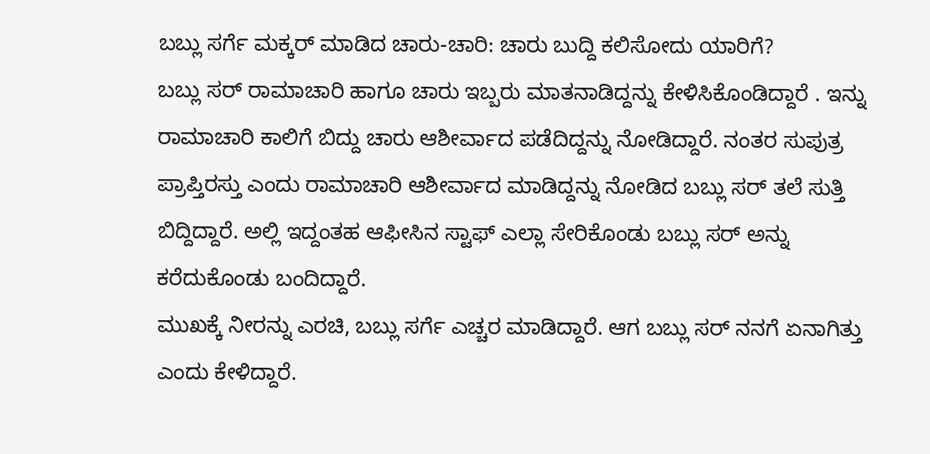ಬಬ್ಲು ಸರ್ಗೆ ಮಕ್ಕರ್ ಮಾಡಿದ ಚಾರು-ಚಾರಿ: ಚಾರು ಬುದ್ದಿ ಕಲಿಸೋದು ಯಾರಿಗೆ?
ಬಬ್ಲು ಸರ್ ರಾಮಾಚಾರಿ ಹಾಗೂ ಚಾರು ಇಬ್ಬರು ಮಾತನಾಡಿದ್ದನ್ನು ಕೇಳಿಸಿಕೊಂಡಿದ್ದಾರೆ . ಇನ್ನು ರಾಮಾಚಾರಿ ಕಾಲಿಗೆ ಬಿದ್ದು ಚಾರು ಆಶೀರ್ವಾದ ಪಡೆದಿದ್ದನ್ನು ನೋಡಿದ್ದಾರೆ. ನಂತರ ಸುಪುತ್ರ ಪ್ರಾಪ್ತಿರಸ್ತು ಎಂದು ರಾಮಾಚಾರಿ ಆಶೀರ್ವಾದ ಮಾಡಿದ್ದನ್ನು ನೋಡಿದ ಬಬ್ಲು ಸರ್ ತಲೆ ಸುತ್ತಿ ಬಿದ್ದಿದ್ದಾರೆ. ಅಲ್ಲಿ ಇದ್ದಂತಹ ಆಫೀಸಿನ ಸ್ಟಾಫ್ ಎಲ್ಲಾ ಸೇರಿಕೊಂಡು ಬಬ್ಲು ಸರ್ ಅನ್ನು ಕರೆದುಕೊಂಡು ಬಂದಿದ್ದಾರೆ.
ಮುಖಕ್ಕೆ ನೀರನ್ನು ಎರಚಿ, ಬಬ್ಲು ಸರ್ಗೆ ಎಚ್ಚರ ಮಾಡಿದ್ದಾರೆ. ಆಗ ಬಬ್ಲು ಸರ್ ನನಗೆ ಏನಾಗಿತ್ತು ಎಂದು ಕೇಳಿದ್ದಾರೆ.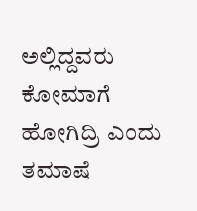ಅಲ್ಲಿದ್ದವರು ಕೋಮಾಗೆ ಹೋಗಿದ್ರಿ ಎಂದು ತಮಾಷೆ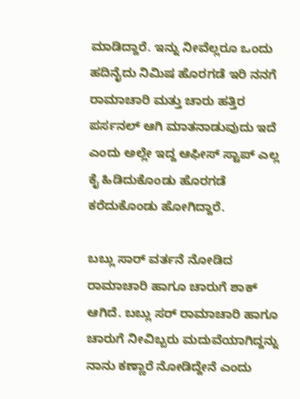ಮಾಡಿದ್ದಾರೆ. ಇನ್ನು ನೀವೆಲ್ಲರೂ ಒಂದು ಹದಿನೈದು ನಿಮಿಷ ಹೊರಗಡೆ ಇರಿ ನನಗೆ ರಾಮಾಚಾರಿ ಮತ್ತು ಚಾರು ಹತ್ತಿರ ಪರ್ಸನಲ್ ಆಗಿ ಮಾತನಾಡುವುದು ಇದೆ ಎಂದು ಅಲ್ಲೇ ಇದ್ದ ಆಫೀಸ್ ಸ್ಟಾಪ್ ಎಲ್ಲ ಕೈ ಹಿಡಿದುಕೊಂಡು ಹೊರಗಡೆ ಕರೆದುಕೊಂಡು ಹೋಗಿದ್ದಾರೆ.

ಬಬ್ಲು ಸಾರ್ ವರ್ತನೆ ನೋಡಿದ ರಾಮಾಚಾರಿ ಹಾಗೂ ಚಾರುಗೆ ಶಾಕ್ ಆಗಿದೆ. ಬಬ್ಲು ಸರ್ ರಾಮಾಚಾರಿ ಹಾಗೂ ಚಾರುಗೆ ನೀವಿಬ್ಬರು ಮದುವೆಯಾಗಿದ್ದನ್ನು ನಾನು ಕಣ್ಣಾರೆ ನೋಡಿದ್ದೇನೆ ಎಂದು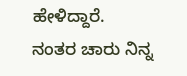ಹೇಳಿದ್ದಾರೆ. ನಂತರ ಚಾರು ನಿನ್ನ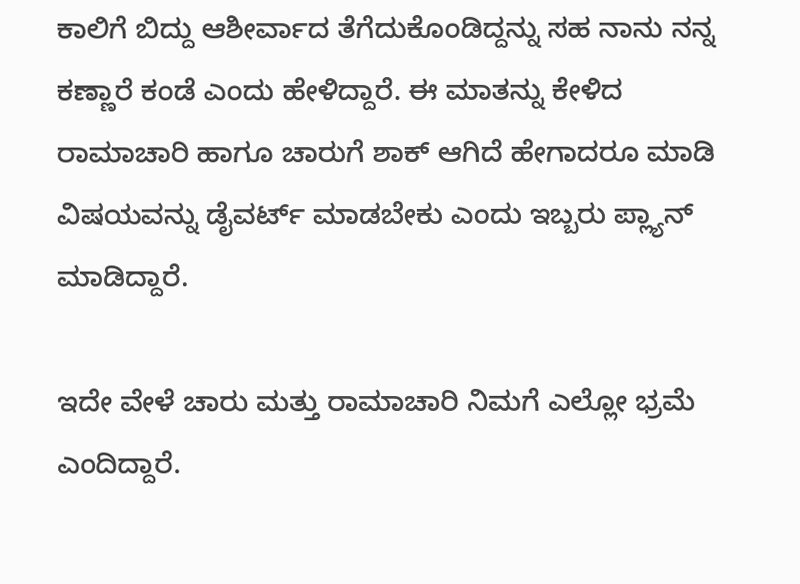ಕಾಲಿಗೆ ಬಿದ್ದು ಆಶೀರ್ವಾದ ತೆಗೆದುಕೊಂಡಿದ್ದನ್ನು ಸಹ ನಾನು ನನ್ನ ಕಣ್ಣಾರೆ ಕಂಡೆ ಎಂದು ಹೇಳಿದ್ದಾರೆ. ಈ ಮಾತನ್ನು ಕೇಳಿದ ರಾಮಾಚಾರಿ ಹಾಗೂ ಚಾರುಗೆ ಶಾಕ್ ಆಗಿದೆ ಹೇಗಾದರೂ ಮಾಡಿ ವಿಷಯವನ್ನು ಡೈವರ್ಟ್ ಮಾಡಬೇಕು ಎಂದು ಇಬ್ಬರು ಪ್ಲ್ಯಾನ್ ಮಾಡಿದ್ದಾರೆ.

ಇದೇ ವೇಳೆ ಚಾರು ಮತ್ತು ರಾಮಾಚಾರಿ ನಿಮಗೆ ಎಲ್ಲೋ ಭ್ರಮೆ ಎಂದಿದ್ದಾರೆ.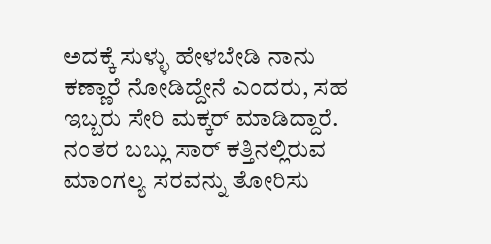ಅದಕ್ಕೆ ಸುಳ್ಳು ಹೇಳಬೇಡಿ ನಾನು ಕಣ್ಣಾರೆ ನೋಡಿದ್ದೇನೆ ಎಂದರು, ಸಹ ಇಬ್ಬರು ಸೇರಿ ಮಕ್ಕರ್ ಮಾಡಿದ್ದಾರೆ. ನಂತರ ಬಬ್ಲು ಸಾರ್ ಕತ್ತಿನಲ್ಲಿರುವ ಮಾಂಗಲ್ಯ ಸರವನ್ನು ತೋರಿಸು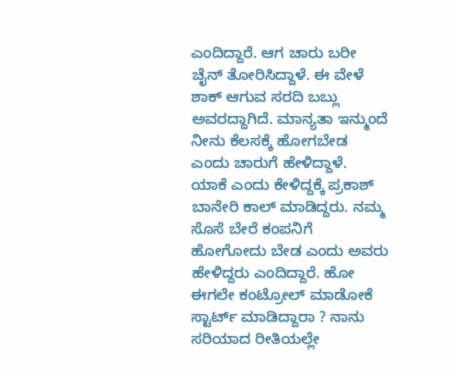ಎಂದಿದ್ದಾರೆ. ಆಗ ಚಾರು ಬರೀ ಚೈನ್ ತೋರಿಸಿದ್ದಾಳೆ. ಈ ವೇಳೆ ಶಾಕ್ ಆಗುವ ಸರದಿ ಬಬ್ಲು ಅವರದ್ದಾಗಿದೆ. ಮಾನ್ಯತಾ ಇನ್ಮುಂದೆ ನೀನು ಕೆಲಸಕ್ಕೆ ಹೋಗಬೇಡ ಎಂದು ಚಾರುಗೆ ಹೇಳಿದ್ದಾಳೆ.
ಯಾಕೆ ಎಂದು ಕೇಳಿದ್ದಕ್ಕೆ ಪ್ರಕಾಶ್ ಬಾನೇರಿ ಕಾಲ್ ಮಾಡಿದ್ದರು. ನಮ್ಮ ಸೊಸೆ ಬೇರೆ ಕಂಪನಿಗೆ ಹೋಗೋದು ಬೇಡ ಎಂದು ಅವರು ಹೇಳಿದ್ದರು ಎಂದಿದ್ದಾರೆ. ಹೋ ಈಗಲೇ ಕಂಟ್ರೋಲ್ ಮಾಡೋಕೆ ಸ್ಟಾರ್ಟ್ ಮಾಡಿದ್ದಾರಾ ? ನಾನು ಸರಿಯಾದ ರೀತಿಯಲ್ಲೇ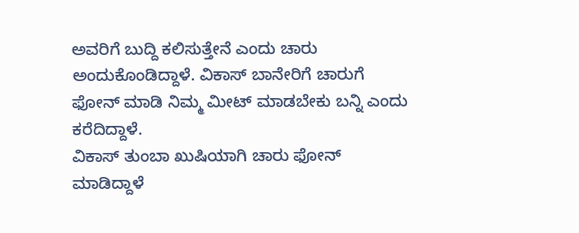ಅವರಿಗೆ ಬುದ್ದಿ ಕಲಿಸುತ್ತೇನೆ ಎಂದು ಚಾರು ಅಂದುಕೊಂಡಿದ್ದಾಳೆ. ವಿಕಾಸ್ ಬಾನೇರಿಗೆ ಚಾರುಗೆ ಫೋನ್ ಮಾಡಿ ನಿಮ್ಮ ಮೀಟ್ ಮಾಡಬೇಕು ಬನ್ನಿ ಎಂದು ಕರೆದಿದ್ದಾಳೆ.
ವಿಕಾಸ್ ತುಂಬಾ ಖುಷಿಯಾಗಿ ಚಾರು ಫೋನ್ ಮಾಡಿದ್ದಾಳೆ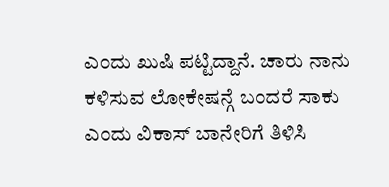ಎಂದು ಖುಷಿ ಪಟ್ಟಿದ್ದಾನೆ. ಚಾರು ನಾನು ಕಳಿಸುವ ಲೋಕೇಷನ್ಗೆ ಬಂದರೆ ಸಾಕು ಎಂದು ವಿಕಾಸ್ ಬಾನೇರಿಗೆ ತಿಳಿಸಿ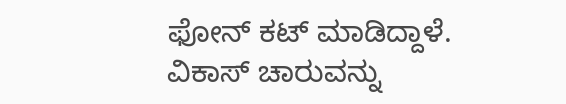ಫೋನ್ ಕಟ್ ಮಾಡಿದ್ದಾಳೆ. ವಿಕಾಸ್ ಚಾರುವನ್ನು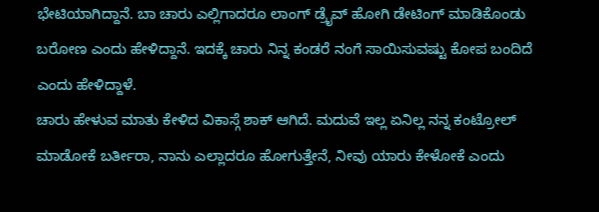ಭೇಟಿಯಾಗಿದ್ದಾನೆ. ಬಾ ಚಾರು ಎಲ್ಲಿಗಾದರೂ ಲಾಂಗ್ ಡ್ರೈವ್ ಹೋಗಿ ಡೇಟಿಂಗ್ ಮಾಡಿಕೊಂಡು ಬರೋಣ ಎಂದು ಹೇಳಿದ್ದಾನೆ. ಇದಕ್ಕೆ ಚಾರು ನಿನ್ನ ಕಂಡರೆ ನಂಗೆ ಸಾಯಿಸುವಷ್ಟು ಕೋಪ ಬಂದಿದೆ ಎಂದು ಹೇಳಿದ್ದಾಳೆ.
ಚಾರು ಹೇಳುವ ಮಾತು ಕೇಳಿದ ವಿಕಾಸ್ಗೆ ಶಾಕ್ ಆಗಿದೆ. ಮದುವೆ ಇಲ್ಲ ಏನಿಲ್ಲ ನನ್ನ ಕಂಟ್ರೋಲ್ ಮಾಡೋಕೆ ಬರ್ತೀರಾ, ನಾನು ಎಲ್ಲಾದರೂ ಹೋಗುತ್ತೇನೆ, ನೀವು ಯಾರು ಕೇಳೋಕೆ ಎಂದು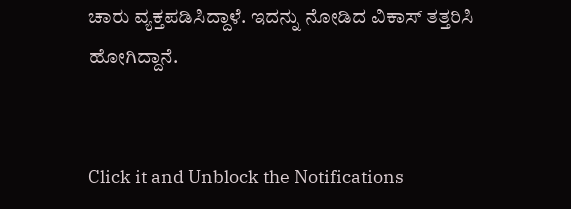ಚಾರು ವ್ಯಕ್ತಪಡಿಸಿದ್ದಾಳೆ. ಇದನ್ನು ನೋಡಿದ ವಿಕಾಸ್ ತತ್ತರಿಸಿ ಹೋಗಿದ್ದಾನೆ.


Click it and Unblock the Notifications